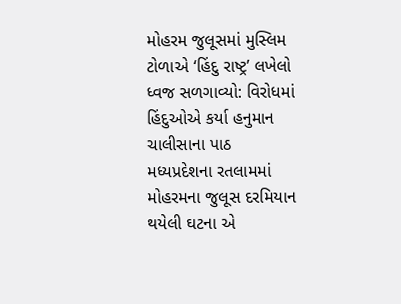મોહરમ જુલૂસમાં મુસ્લિમ ટોળાએ ‘હિંદુ રાષ્ટ્ર’ લખેલો ધ્વજ સળગાવ્યો: વિરોધમાં હિંદુઓએ કર્યા હનુમાન ચાલીસાના પાઠ
મધ્યપ્રદેશના રતલામમાં મોહરમના જુલૂસ દરમિયાન થયેલી ઘટના એ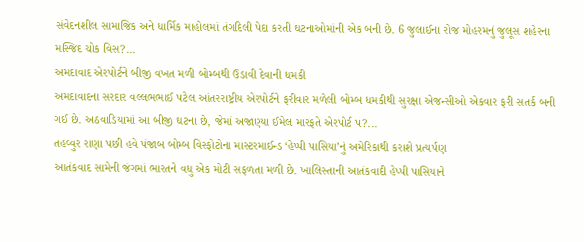સંવેદનશીલ સામાજિક અને ધાર્મિક માહોલમાં તંગદિલી પેદા કરતી ઘટનાઓમાંની એક બની છે. 6 જુલાઈના રોજ મોહરમનું જુલૂસ શહેરના મસ્જિદ ચોક વિસ?...
અમદાવાદ એરપોર્ટને બીજી વખત મળી બોમ્બથી ઉડાવી દેવાની ધમકી
અમદાવાદના સરદાર વલ્લભભાઈ પટેલ આંતરરાષ્ટ્રીય એરપોર્ટને ફરીવાર મળેલી બોમ્બ ધમકીથી સુરક્ષા એજન્સીઓ એકવાર ફરી સતર્ક બની ગઈ છે. અઠવાડિયામાં આ બીજી ઘટના છે, જેમાં અજાણ્યા ઈમેલ મારફતે એરપોર્ટ પ?...
તહવ્વુર રાણા પછી હવે પંજાબ બોમ્બ વિસ્ફોટોના માસ્ટરમાઈન્ડ ‘હેપ્પી પાસિયા’નું અમેરિકાથી કરાશે પ્રત્યર્પણ
આતંકવાદ સામેની જંગમાં ભારતને વધુ એક મોટી સફળતા મળી છે. ખાલિસ્તાની આતંકવાદી હેપ્પી પાસિયાને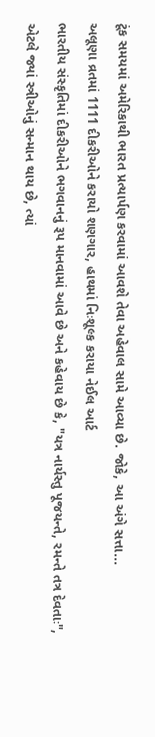ટૂંક સમયમાં અમેરિકાથી ભારત પ્રત્યાર્પણ કરવામાં આવશે તેવા અહેવાલ સામે આવ્યા છે. જોકે, આ અંગે સત્તા...
અલૂણા વ્રતમાં 1111 દીકરીઓને કરાયો શણગાર, હાથમાં નિઃશૂલ્ક કરાયા નેઈલ આર્ટ
ભારતીય સંસ્કૃતિમાં દીકરીઓને ભગવાનનું રૂપ માનવામાં આવે છે અને કહેવાય છે કે, "યત્ર નાર્યસ્તુ પૂજયન્તે, રમન્તે તત્ર દેવતાઃ", એટલે જ્યાં સ્ત્રીઓનું સન્માન થાય છે, ત્યાં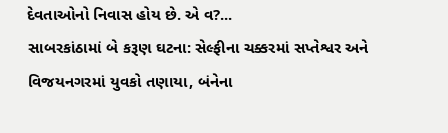દેવતાઓનો નિવાસ હોય છે. એ વ?...
સાબરકાંઠામાં બે કરૂણ ઘટના: સેલ્ફીના ચક્કરમાં સપ્તેશ્વર અને વિજયનગરમાં યુવકો તણાયા, બંનેના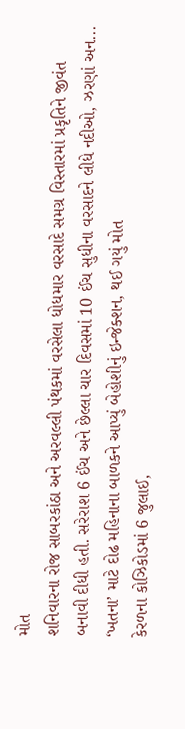મોત
શનિવારના રોજ સાબરકાંઠા અને અરવલ્લી પંથકમાં વરસેલા ધોધમાર વરસાદે સમગ્ર વિસ્તારમાં પ્રકૃતિને જીવંત બનાવી દીધી હતી. સરેરાશ 6 ઈંચ અને છેલ્લા ચાર દિવસમાં 10 ઈંચ સુધીના વરસાદને લીધે નદીઓ, ઝરણાં અન...
‘ખતના’ માટે દોઢ મહિનાના બાળકને આપ્યું બેહોશીનું ઇન્જેક્શન, થઈ ગયું મોત
કેરળના કોઝિકોડમાં 6 જુલાઈ,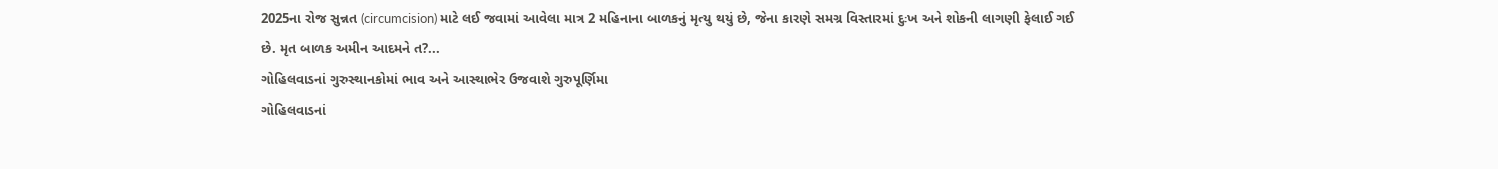2025ના રોજ સુન્નત (circumcision) માટે લઈ જવામાં આવેલા માત્ર 2 મહિનાના બાળકનું મૃત્યુ થયું છે, જેના કારણે સમગ્ર વિસ્તારમાં દુઃખ અને શોકની લાગણી ફેલાઈ ગઈ છે. મૃત બાળક અમીન આદમને ત?...
ગોહિલવાડનાં ગુરુસ્થાનકોમાં ભાવ અને આસ્થાભેર ઉજવાશે ગુરુપૂર્ણિમા
ગોહિલવાડનાં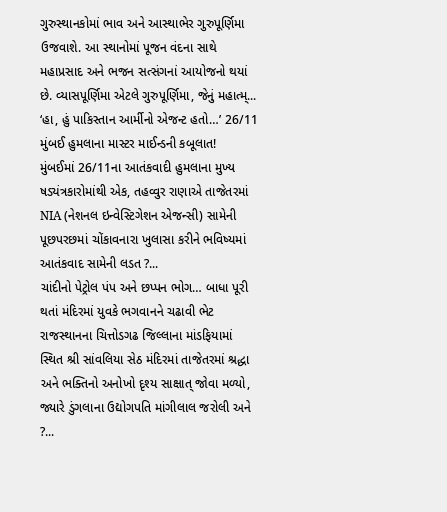ગુરુસ્થાનકોમાં ભાવ અને આસ્થાભેર ગુરુપૂર્ણિમા ઉજવાશે. આ સ્થાનોમાં પૂજન વંદના સાથે મહાપ્રસાદ અને ભજન સત્સંગનાં આયોજનો થયાં છે. વ્યાસપૂર્ણિમા એટલે ગુરુપૂર્ણિમા, જેનું મહાત્મ્...
‘હા, હું પાકિસ્તાન આર્મીનો એજન્ટ હતો…’ 26/11 મુંબઈ હુમલાના માસ્ટર માઈન્ડની કબૂલાત!
મુંબઈમાં 26/11ના આતંકવાદી હુમલાના મુખ્ય ષડ્યંત્રકારોમાંથી એક, તહવ્વુર રાણાએ તાજેતરમાં NIA (નેશનલ ઇન્વેસ્ટિગેશન એજન્સી) સામેની પૂછપરછમાં ચોંકાવનારા ખુલાસા કરીને ભવિષ્યમાં આતંકવાદ સામેની લડત ?...
ચાંદીનો પેટ્રોલ પંપ અને છપ્પન ભોગ… બાધા પૂરી થતાં મંદિરમાં યુવકે ભગવાનને ચઢાવી ભેટ
રાજસ્થાનના ચિત્તોડગઢ જિલ્લાના માંડફિયામાં સ્થિત શ્રી સાંવલિયા સેઠ મંદિરમાં તાજેતરમાં શ્રદ્ધા અને ભક્તિનો અનોખો દૃશ્ય સાક્ષાત્ જોવા મળ્યો, જ્યારે ડુંગલાના ઉદ્યોગપતિ માંગીલાલ જરોલી અને ?...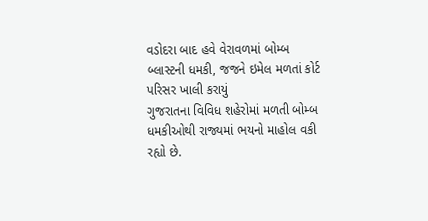વડોદરા બાદ હવે વેરાવળમાં બોમ્બ બ્લાસ્ટની ધમકી, જજને ઇમેલ મળતાં કોર્ટ પરિસર ખાલી કરાયું
ગુજરાતના વિવિધ શહેરોમાં મળતી બોમ્બ ધમકીઓથી રાજ્યમાં ભયનો માહોલ વકી રહ્યો છે.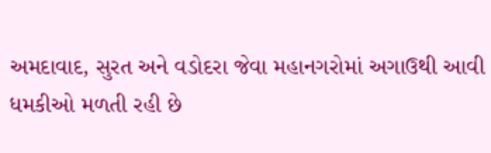અમદાવાદ, સુરત અને વડોદરા જેવા મહાનગરોમાં અગાઉથી આવી ધમકીઓ મળતી રહી છે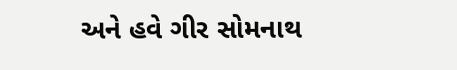અને હવે ગીર સોમનાથ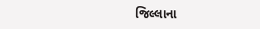જિલ્લાના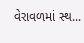વેરાવળમાં સ્થ...